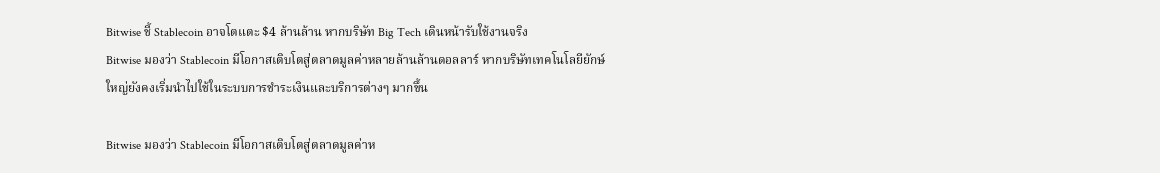Bitwise ชี้ Stablecoin อาจโตแตะ $4 ล้านล้าน หากบริษัท Big Tech เดินหน้ารับใช้งานจริง
Bitwise มองว่า Stablecoin มีโอกาสเติบโตสู่ตลาดมูลค่าหลายล้านล้านดอลลาร์ หากบริษัทเทคโนโลยียักษ์ใหญ่ยังคงเริ่มนำไปใช้ในระบบการชำระเงินและบริการต่างๆ มากขึ้น

Bitwise มองว่า Stablecoin มีโอกาสเติบโตสู่ตลาดมูลค่าห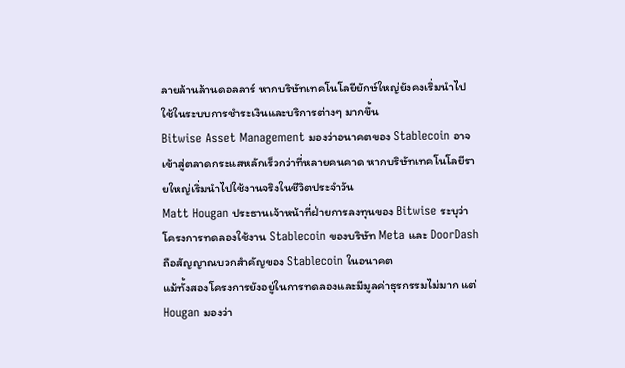ลายล้านล้านดอลลาร์ หากบริษัทเทคโนโลยียักษ์ใหญ่ยังคงเริ่มนำไปใช้ในระบบการชำระเงินและบริการต่างๆ มากขึ้น
Bitwise Asset Management มองว่าอนาคตของ Stablecoin อาจเข้าสู่ตลาดกระแสหลักเร็วกว่าที่หลายคนคาด หากบริษัทเทคโนโลยีรายใหญ่เริ่มนำไปใช้งานจริงในชีวิตประจำวัน
Matt Hougan ประธานเจ้าหน้าที่ฝ่ายการลงทุนของ Bitwise ระบุว่า โครงการทดลองใช้งาน Stablecoin ของบริษัท Meta และ DoorDash ถือสัญญาณบวกสำคัญของ Stablecoin ในอนาคต
แม้ทั้งสองโครงการยังอยู่ในการทดลองและมีมูลค่าธุรกรรมไม่มาก แต่ Hougan มองว่า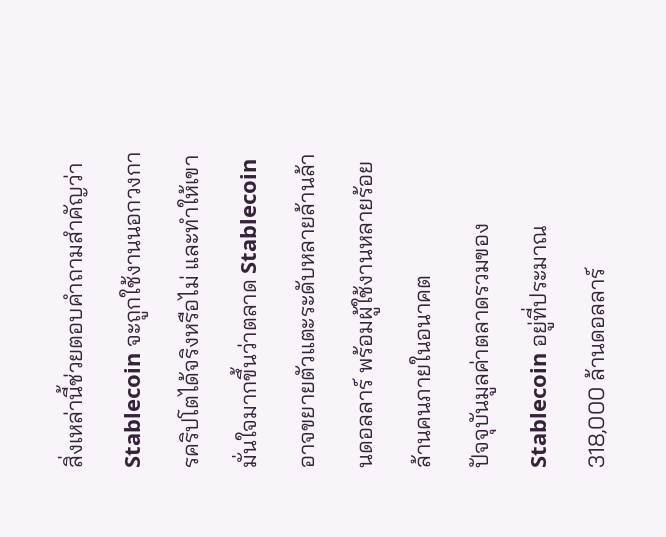สิ่งเหล่านี้ช่วยตอบคำถามสำคัญว่า Stablecoin จะถูกใช้งานนอกวงการคริปโตได้จริงหรือไม่ และทำให้เขามั่นใจมากขึ้นว่าตลาด Stablecoin อาจขยายตัวแตะระดับหลายล้านล้านดอลลาร์ พร้อมผู้ใช้งานหลายร้อยล้านคนภายในอนาคต
ปัจจุบันมูลค่าตลาดรวมของ Stablecoin อยู่ที่ประมาณ 318,000 ล้านดอลลาร์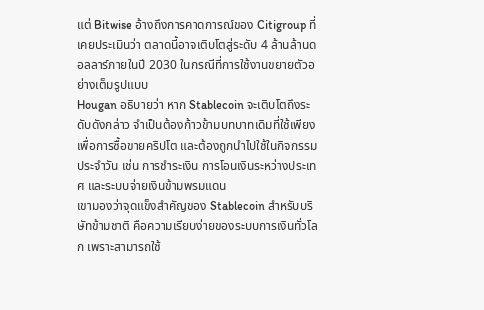แต่ Bitwise อ้างถึงการคาดการณ์ของ Citigroup ที่เคยประเมินว่า ตลาดนี้อาจเติบโตสู่ระดับ 4 ล้านล้านดอลลาร์ภายในปี 2030 ในกรณีที่การใช้งานขยายตัวอย่างเต็มรูปแบบ
Hougan อธิบายว่า หาก Stablecoin จะเติบโตถึงระดับดังกล่าว จำเป็นต้องก้าวข้ามบทบาทเดิมที่ใช้เพียงเพื่อการซื้อขายคริปโต และต้องถูกนำไปใช้ในกิจกรรมประจำวัน เช่น การชำระเงิน การโอนเงินระหว่างประเทศ และระบบจ่ายเงินข้ามพรมแดน
เขามองว่าจุดแข็งสำคัญของ Stablecoin สำหรับบริษัทข้ามชาติ คือความเรียบง่ายของระบบการเงินทั่วโลก เพราะสามารถใช้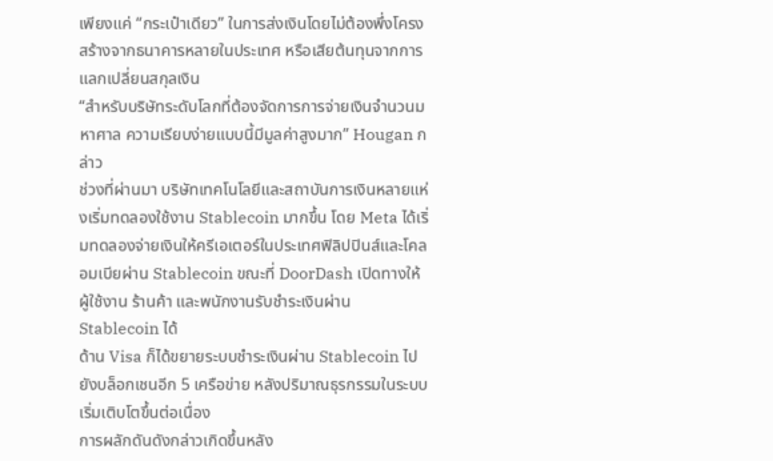เพียงแค่ “กระเป๋าเดียว” ในการส่งเงินโดยไม่ต้องพึ่งโครงสร้างจากธนาคารหลายในประเทศ หรือเสียต้นทุนจากการแลกเปลี่ยนสกุลเงิน
“สำหรับบริษัทระดับโลกที่ต้องจัดการการจ่ายเงินจำนวนมหาศาล ความเรียบง่ายแบบนี้มีมูลค่าสูงมาก” Hougan กล่าว
ช่วงที่ผ่านมา บริษัทเทคโนโลยีและสถาบันการเงินหลายแห่งเริ่มทดลองใช้งาน Stablecoin มากขึ้น โดย Meta ได้เริ่มทดลองจ่ายเงินให้ครีเอเตอร์ในประเทศฟิลิปปินส์และโคลอมเบียผ่าน Stablecoin ขณะที่ DoorDash เปิดทางให้ผู้ใช้งาน ร้านค้า และพนักงานรับชำระเงินผ่าน Stablecoin ได้
ด้าน Visa ก็ได้ขยายระบบชำระเงินผ่าน Stablecoin ไปยังบล็อกเชนอีก 5 เครือข่าย หลังปริมาณธุรกรรมในระบบเริ่มเติบโตขึ้นต่อเนื่อง
การผลักดันดังกล่าวเกิดขึ้นหลัง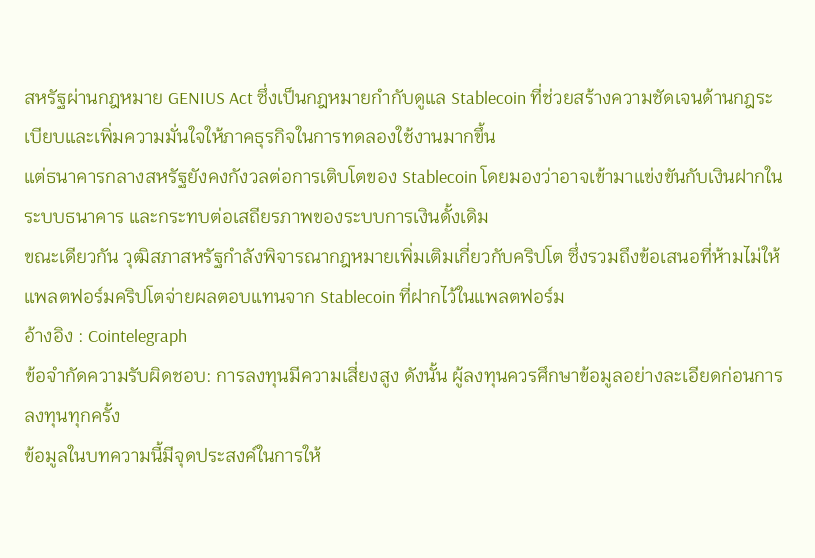สหรัฐผ่านกฎหมาย GENIUS Act ซึ่งเป็นกฎหมายกำกับดูแล Stablecoin ที่ช่วยสร้างความชัดเจนด้านกฎระเบียบและเพิ่มความมั่นใจให้ภาคธุรกิจในการทดลองใช้งานมากขึ้น
แต่ธนาคารกลางสหรัฐยังคงกังวลต่อการเติบโตของ Stablecoin โดยมองว่าอาจเข้ามาแข่งขันกับเงินฝากในระบบธนาคาร และกระทบต่อเสถียรภาพของระบบการเงินดั้งเดิม
ขณะเดียวกัน วุฒิสภาสหรัฐกำลังพิจารณากฎหมายเพิ่มเติมเกี่ยวกับคริปโต ซึ่งรวมถึงข้อเสนอที่ห้ามไม่ให้แพลตฟอร์มคริปโตจ่ายผลตอบแทนจาก Stablecoin ที่ฝากไว้ในแพลตฟอร์ม
อ้างอิง : Cointelegraph
ข้อจำกัดความรับผิดชอบ: การลงทุนมีความเสี่ยงสูง ดังนั้น ผู้ลงทุนควรศึกษาข้อมูลอย่างละเอียดก่อนการลงทุนทุกครั้ง
ข้อมูลในบทความนี้มีจุดประสงค์ในการให้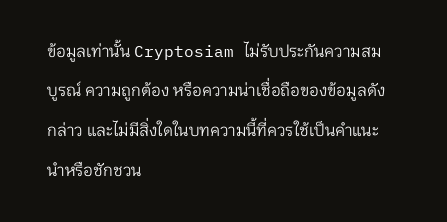ข้อมูลเท่านั้น Cryptosiam ไม่รับประกันความสมบูรณ์ ความถูกต้อง หรือความน่าเชื่อถือของข้อมูลดังกล่าว และไม่มีสิ่งใดในบทความนี้ที่ควรใช้เป็นคำแนะนำหรือชักชวน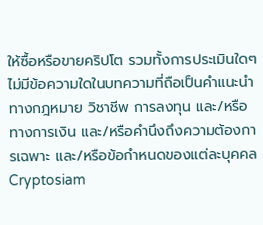ให้ซื้อหรือขายคริปโต รวมทั้งการประเมินใดๆ ไม่มีข้อความใดในบทความที่ถือเป็นคำแนะนำทางกฎหมาย วิชาชีพ การลงทุน และ/หรือทางการเงิน และ/หรือคำนึงถึงความต้องการเฉพาะ และ/หรือข้อกำหนดของแต่ละบุคคล
Cryptosiam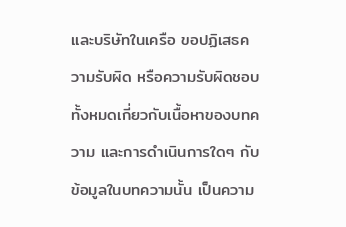และบริษัทในเครือ ขอปฏิเสธความรับผิด หรือความรับผิดชอบทั้งหมดเกี่ยวกับเนื้อหาของบทความ และการดำเนินการใดๆ กับข้อมูลในบทความนั้น เป็นความ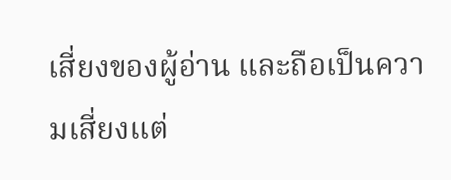เสี่ยงของผู้อ่าน และถือเป็นความเสี่ยงแต่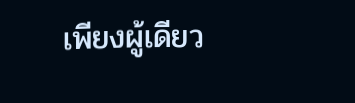เพียงผู้เดียว